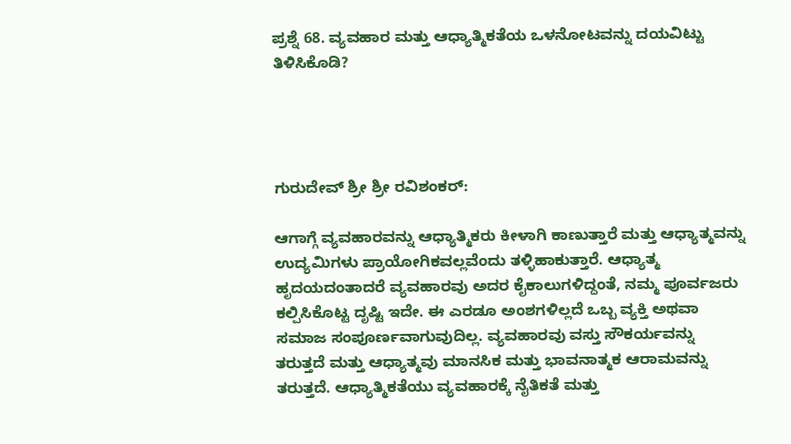ಪ್ರಶ್ನೆ 68. ವ್ಯವಹಾರ ಮತ್ತು ಆಧ್ಯಾತ್ಮಿಕತೆಯ ಒಳನೋಟವನ್ನು ದಯವಿಟ್ಟು ತಿಳಿಸಿಕೊಡಿ?




ಗುರುದೇವ್ ಶ್ರೀ ಶ್ರೀ ರವಿಶಂಕರ್:

ಆಗಾಗ್ಗೆ ವ್ಯವಹಾರವನ್ನು ಆಧ್ಯಾತ್ಮಿಕರು ಕೀಳಾಗಿ ಕಾಣುತ್ತಾರೆ ಮತ್ತು ಆಧ್ಯಾತ್ಮವನ್ನು ಉದ್ಯಮಿಗಳು ಪ್ರಾಯೋಗಿಕವಲ್ಲವೆಂದು ತಳ್ಳಿಹಾಕುತ್ತಾರೆ. ಆಧ್ಯಾತ್ಮ ಹೃದಯದಂತಾದರೆ ವ್ಯವಹಾರವು ಅದರ ಕೈಕಾಲುಗಳಿದ್ದಂತೆ, ನಮ್ಮ ಪೂರ್ವಜರು ಕಲ್ಪಿಸಿಕೊಟ್ಟ ದೃಷ್ಟಿ ಇದೇ. ಈ ಎರಡೂ ಅಂಶಗಳಿಲ್ಲದೆ ಒಬ್ಬ ವ್ಯಕ್ತಿ ಅಥವಾ ಸಮಾಜ ಸಂಪೂರ್ಣವಾಗುವುದಿಲ್ಲ. ವ್ಯವಹಾರವು ವಸ್ತು ಸೌಕರ್ಯವನ್ನು ತರುತ್ತದೆ ಮತ್ತು ಆಧ್ಯಾತ್ಮವು ಮಾನಸಿಕ ಮತ್ತು ಭಾವನಾತ್ಮಕ ಆರಾಮವನ್ನು ತರುತ್ತದೆ. ಆಧ್ಯಾತ್ಮಿಕತೆಯು ವ್ಯವಹಾರಕ್ಕೆ ನೈತಿಕತೆ ಮತ್ತು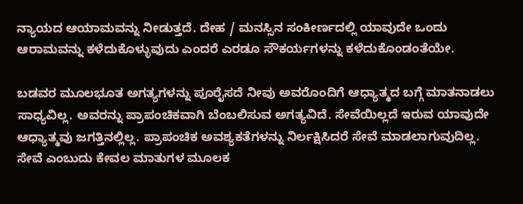ನ್ಯಾಯದ ಆಯಾಮವನ್ನು ನೀಡುತ್ತದೆ. ದೇಹ / ಮನಸ್ಸಿನ ಸಂಕೀರ್ಣದಲ್ಲಿ ಯಾವುದೇ ಒಂದು ಆರಾಮವನ್ನು ಕಳೆದುಕೊಳ್ಳುವುದು ಎಂದರೆ ಎರಡೂ ಸೌಕರ್ಯಗಳನ್ನು ಕಳೆದುಕೊಂಡಂತೆಯೇ.

ಬಡವರ ಮೂಲಭೂತ ಅಗತ್ಯಗಳನ್ನು ಪೂರೈಸದೆ ನೀವು ಅವರೊಂದಿಗೆ ಆಧ್ಯಾತ್ಮದ ಬಗ್ಗೆ ಮಾತನಾಡಲು ಸಾಧ್ಯವಿಲ್ಲ. ಅವರನ್ನು ಪ್ರಾಪಂಚಿಕವಾಗಿ ಬೆಂಬಲಿಸುವ ಅಗತ್ಯವಿದೆ. ಸೇವೆಯಿಲ್ಲದೆ ಇರುವ ಯಾವುದೇ ಆಧ್ಯಾತ್ಮವು ಜಗತ್ತಿನಲ್ಲಿಲ್ಲ. ಪ್ರಾಪಂಚಿಕ ಅವಶ್ಯಕತೆಗಳನ್ನು ನಿರ್ಲಕ್ಷಿಸಿದರೆ ಸೇವೆ ಮಾಡಲಾಗುವುದಿಲ್ಲ. ಸೇವೆ ಎಂಬುದು ಕೇವಲ ಮಾತುಗಳ ಮೂಲಕ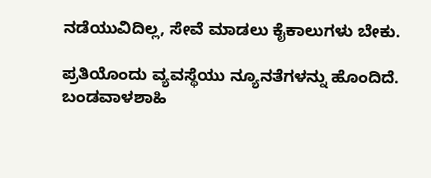ನಡೆಯುವಿದಿಲ್ಲ, ಸೇವೆ ಮಾಡಲು ಕೈಕಾಲುಗಳು ಬೇಕು.

ಪ್ರತಿಯೊಂದು ವ್ಯವಸ್ಥೆಯು ನ್ಯೂನತೆಗಳನ್ನು ಹೊಂದಿದೆ. ಬಂಡವಾಳಶಾಹಿ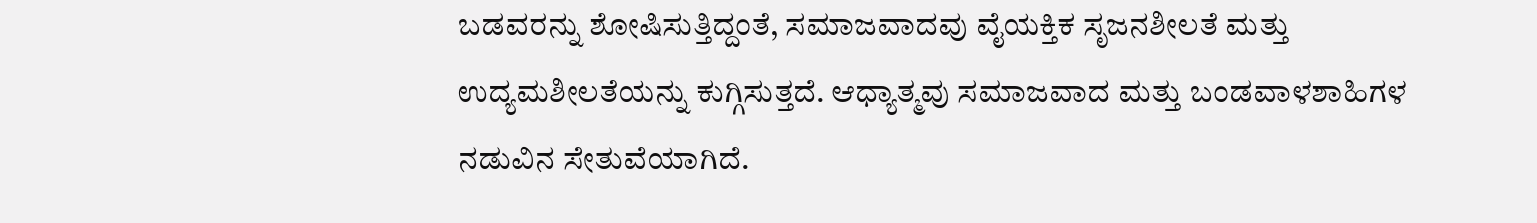ಬಡವರನ್ನು ಶೋಷಿಸುತ್ತಿದ್ದಂತೆ, ಸಮಾಜವಾದವು ವೈಯಕ್ತಿಕ ಸೃಜನಶೀಲತೆ ಮತ್ತು ಉದ್ಯಮಶೀಲತೆಯನ್ನು ಕುಗ್ಗಿಸುತ್ತದೆ. ಆಧ್ಯಾತ್ಮವು ಸಮಾಜವಾದ ಮತ್ತು ಬಂಡವಾಳಶಾಹಿಗಳ ನಡುವಿನ ಸೇತುವೆಯಾಗಿದೆ.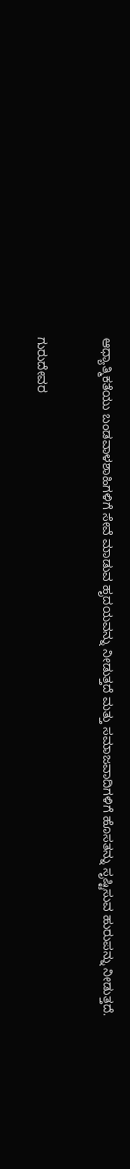ಆಧ್ಯಾತ್ಮಿಕತೆಯು ಬಂಡವಾಳಶಾಹಿಗಳಿಗೆ ಸೇವೆ ಮಾಡುವ ಹೃದಯವನ್ನು ನೀಡುತ್ತದೆ ಮತ್ತು ಸಮಾಜವಾದಿಗಳಿಗೆ ಹೊಸತನ್ನು ಸೃಷ್ಟಿಸುವ ಹುರುಪನ್ನು ನೀಡುತ್ತದೆ.


ಗುರುದೇವರ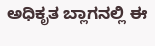ಅಧಿಕೃತ ಬ್ಲಾಗನಲ್ಲಿ ಈ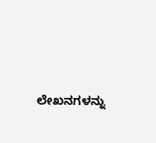ಲೇಖನಗಳನ್ನು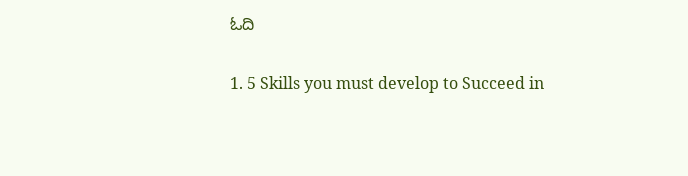ಓದಿ

1. 5 Skills you must develop to Succeed in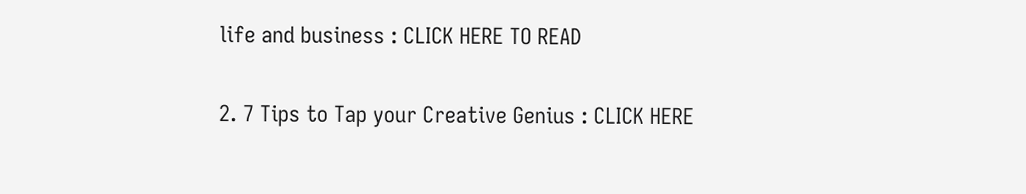life and business : CLICK HERE TO READ

2. 7 Tips to Tap your Creative Genius : CLICK HERE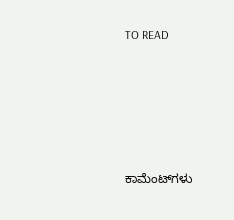TO READ





ಕಾಮೆಂಟ್‌ಗಳು